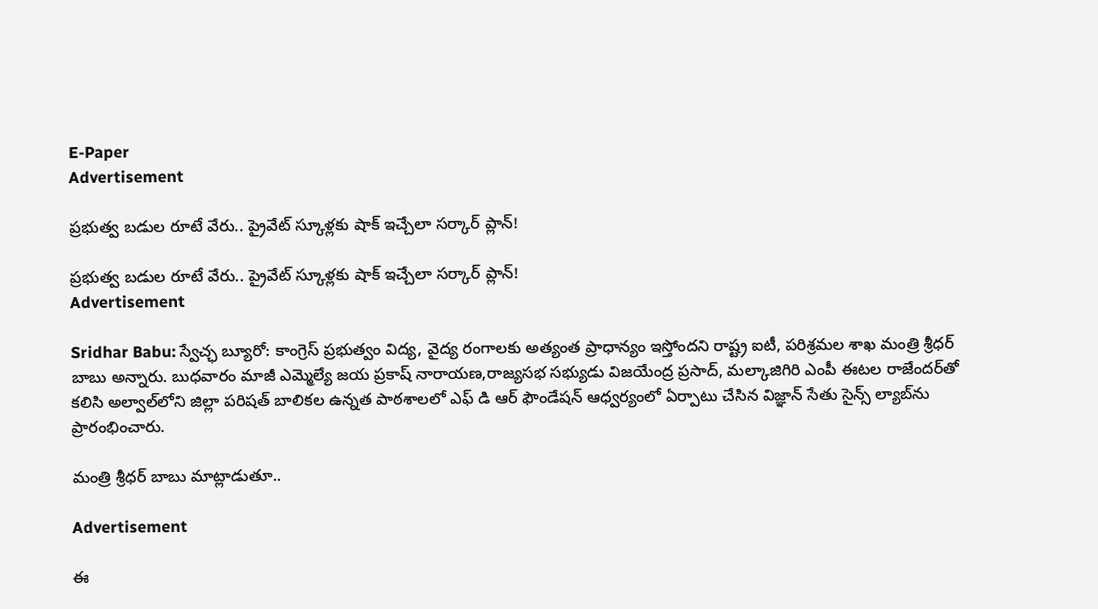E-Paper
Advertisement

ప్రభుత్వ బడుల రూటే వేరు.. ప్రైవేట్ స్కూళ్లకు షాక్ ఇచ్చేలా సర్కార్ ప్లాన్!

ప్రభుత్వ బడుల రూటే వేరు.. ప్రైవేట్ స్కూళ్లకు షాక్ ఇచ్చేలా సర్కార్ ప్లాన్!
Advertisement

Sridhar Babu: స్వేచ్ఛ బ్యూరో: కాంగ్రెస్ ప్రభుత్వం విద్య, వైద్య రంగాలకు అత్యంత ప్రాధాన్యం ఇస్తోందని రాష్ట్ర ఐటీ, పరిశ్రమల శాఖ మంత్రి శ్రీధర్ బాబు అన్నారు. బుధవారం మాజీ ఎమ్మెల్యే జయ ప్రకాష్ నారాయణ,రాజ్యసభ సభ్యుడు విజయేంద్ర ప్రసాద్, మల్కాజిగిరి ఎంపీ ఈటల రాజేందర్‌తో కలిసి అల్వాల్‌లోని జిల్లా పరిషత్ బాలికల ఉన్నత పాఠశాలలో ఎఫ్ డి ఆర్ ఫౌండేషన్ ఆధ్వర్యంలో ఏర్పాటు చేసిన విజ్ఞాన్ సేతు సైన్స్ ల్యాబ్‌ను ప్రారంభించారు.

మంత్రి శ్రీధర్ బాబు మాట్లాడుతూ..

Advertisement

ఈ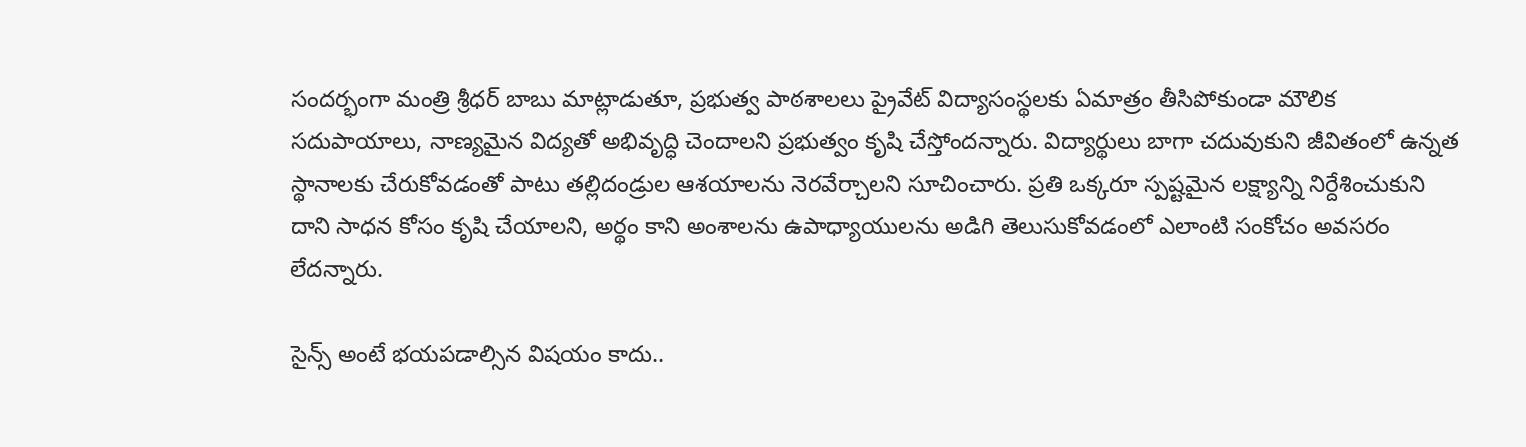సందర్భంగా మంత్రి శ్రీధర్ బాబు మాట్లాడుతూ, ప్రభుత్వ పాఠశాలలు ప్రైవేట్ విద్యాసంస్థలకు ఏమాత్రం తీసిపోకుండా మౌలిక సదుపాయాలు, నాణ్యమైన విద్యతో అభివృద్ధి చెందాలని ప్రభుత్వం కృషి చేస్తోందన్నారు. విద్యార్థులు బాగా చదువుకుని జీవితంలో ఉన్నత స్థానాలకు చేరుకోవడంతో పాటు తల్లిదండ్రుల ఆశయాలను నెరవేర్చాలని సూచించారు. ప్రతి ఒక్కరూ స్పష్టమైన లక్ష్యాన్ని నిర్దేశించుకుని దాని సాధన కోసం కృషి చేయాలని, అర్థం కాని అంశాలను ఉపాధ్యాయులను అడిగి తెలుసుకోవడంలో ఎలాంటి సంకోచం అవసరం లేదన్నారు.

సైన్స్ అంటే భయపడాల్సిన విషయం కాదు..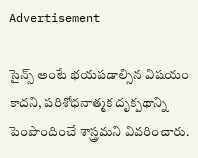Advertisement

సైన్స్ అంటే భయపడాల్సిన విషయం కాదని, పరిశోధనాత్మక దృక్పథాన్ని పెంపొందించే శాస్త్రమని వివరించారు.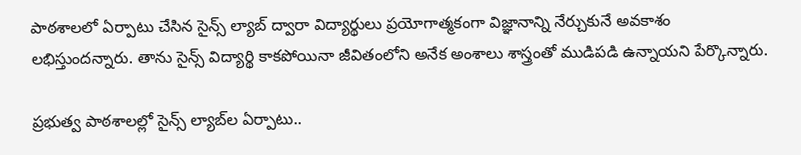పాఠశాలలో ఏర్పాటు చేసిన సైన్స్ ల్యాబ్ ద్వారా విద్యార్థులు ప్రయోగాత్మకంగా విజ్ఞానాన్ని నేర్చుకునే అవకాశం లభిస్తుందన్నారు. తాను సైన్స్ విద్యార్థి కాకపోయినా జీవితంలోని అనేక అంశాలు శాస్త్రంతో ముడిపడి ఉన్నాయని పేర్కొన్నారు.

ప్రభుత్వ పాఠశాలల్లో సైన్స్ ల్యాబ్‌ల ఏర్పాటు..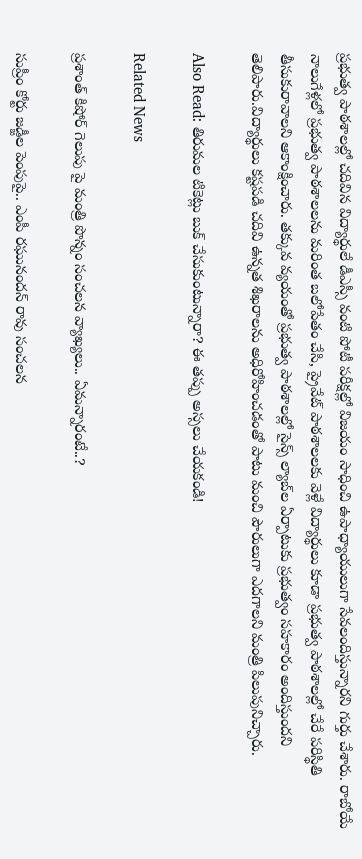ప్రభుత్వ పాఠశాలల్లో చదివిన విద్యార్థులే డీఎస్సీ వంటి పోటీ పరీక్షల్లో విజయం సాధించి ఉపాధ్యాయులుగా సేవలందిస్తున్నారని గుర్తు చేశారు. రాబోయే నాలుగేళ్లలో ప్రభుత్వ పాఠశాలలను మరింత బలోపేతం చేసి, ప్రైవేట్ పాఠశాలలకు వెళ్లే విద్యార్థులు కూడా ప్రభుత్వ పాఠశాలల్లో చేరే పరిస్థితి తీసుకురావాలని ఆకాంక్షించారు. తక్కువ వ్యయంతో ప్రభుత్వ పాఠశాలల్లో సైన్స్ ల్యాబ్‌ల ఏర్పాటుకు ప్రభుత్వం సహకారం అందిస్తుందని తెలిపారు.విద్యార్థులు కష్టపడి చదివి ఉన్నత శిఖరాలను అధిరోహించడంతో పాటు మంచి పౌరులుగా ఎదగాలని మంత్రి పిలుపునిచ్చారు.

Also Read: తిరుమల టికెట్లు బుక్ చేసుకుంటున్నారా? ఈ తప్పు అస్సలు చేయకండి!

Related News

ప్రశాంత్ కిషోర్ గెలుపు పై మంత్రి పొన్నం సంచలన వ్యాఖ్యలు.. ఏమన్నారంటే..?

సుప్రీం కోర్టు జడ్జీల పెంపుపై.. ఎంపీ రఘునందన్ రావు సంచలన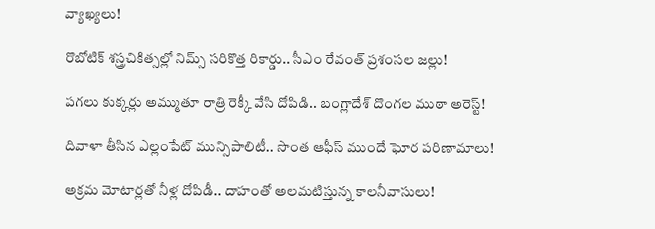వ్యాఖ్యలు!

రొబోటిక్ శస్త్రచికిత్సల్లో నిమ్స్ సరికొత్త రికార్డు.. సీఎం రేవంత్ ప్రశంసల జల్లు!

పగలు కుక్కర్లు అమ్ముతూ రాత్రి రెక్కీ వేసి దోపిడి.. బంగ్లాదేశ్ దొంగల ముఠా అరెస్ట్!

దివాళా తీసిన ఎల్లంపేట్ మున్సిపాలిటీ.. సొంత ఆఫీస్ ముందే ఘోర పరిణామాలు!

అక్రమ మోటార్లతో నీళ్ల దోపిడీ.. దాహంతో అలమటిస్తున్న కాలనీవాసులు!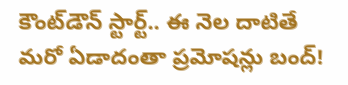కౌంట్‌డౌన్ స్టార్ట్.. ఈ నెల దాటితే మరో ఏడాదంతా ప్రమోషన్లు బంద్!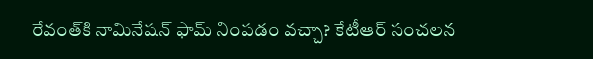రేవంత్‌కి నామినేషన్ ఫామ్ నింపడం వచ్చా? కేటీఆర్ సంచలన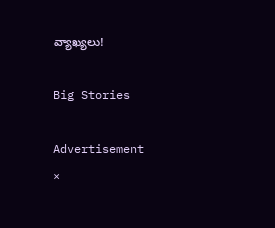వ్యాఖ్యలు!

Big Stories

Advertisement
×